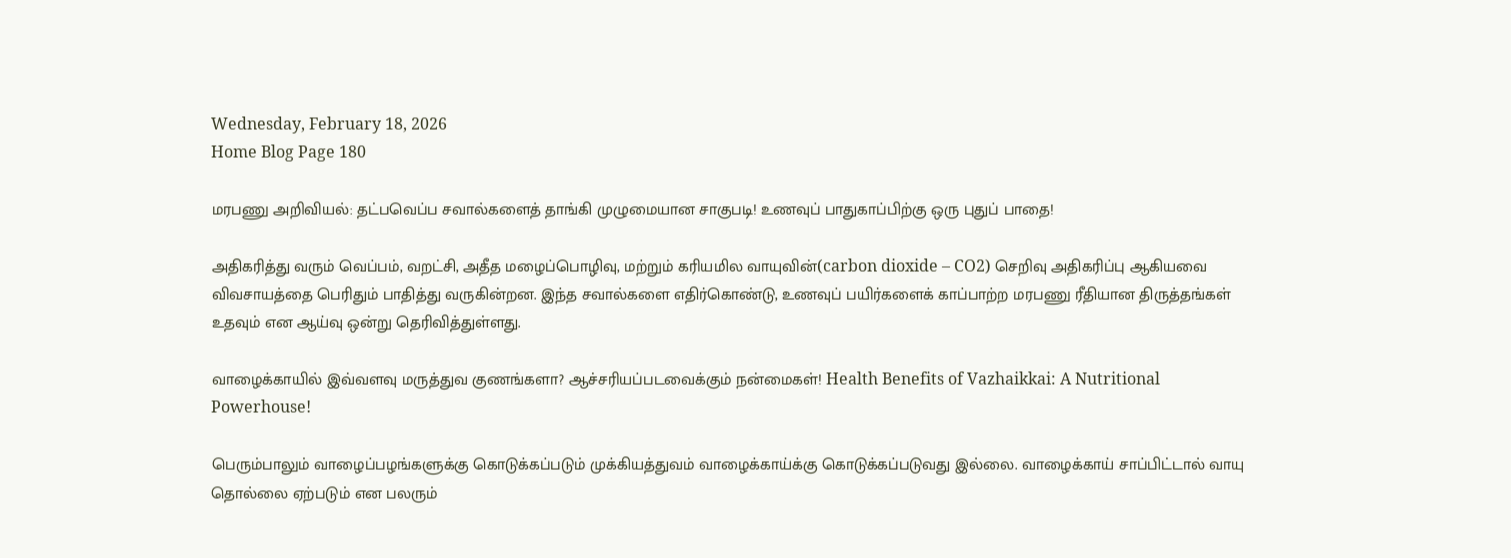Wednesday, February 18, 2026
Home Blog Page 180

மரபணு அறிவியல்: தட்பவெப்ப சவால்களைத் தாங்கி முழுமையான சாகுபடி! உணவுப் பாதுகாப்பிற்கு ஒரு புதுப் பாதை!

அதிகரித்து வரும் வெப்பம், வறட்சி, அதீத மழைப்பொழிவு, மற்றும் கரியமில வாயுவின்(carbon dioxide – CO2) செறிவு அதிகரிப்பு ஆகியவை விவசாயத்தை பெரிதும் பாதித்து வருகின்றன. இந்த சவால்களை எதிர்கொண்டு, உணவுப் பயிர்களைக் காப்பாற்ற மரபணு ரீதியான திருத்தங்கள் உதவும் என ஆய்வு ஒன்று தெரிவித்துள்ளது.

வாழைக்காயில் இவ்வளவு மருத்துவ குணங்களா? ஆச்சரியப்படவைக்கும் நன்மைகள்! Health Benefits of Vazhaikkai: A Nutritional Powerhouse!

பெரும்பாலும் வாழைப்பழங்களுக்கு கொடுக்கப்படும் முக்கியத்துவம் வாழைக்காய்க்கு கொடுக்கப்படுவது இல்லை. வாழைக்காய் சாப்பிட்டால் வாயு தொல்லை ஏற்படும் என பலரும்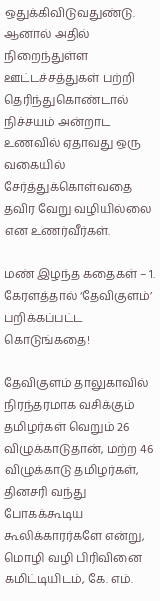ஒதுக்கிவிடுவதுண்டு. ஆனால் அதில் நிறைந்துள்ள ஊட்டச்சத்துகள் பற்றி தெரிந்துகொண்டால் நிச்சயம் அன்றாட உணவில் ஏதாவது ஒரு வகையில் சேர்த்துக்கொள்வதை தவிர வேறு வழியில்லை என உணர்வீர்கள்.

மண் இழந்த கதைகள் – 1. கேரளத்தால் ‘தேவிகுளம்’ பறிக்கப்பட்ட கொடுங்கதை!

தேவிகுளம் தாலுகாவில் நிரந்தரமாக வசிக்கும் தமிழர்கள் வெறும் 26 விழுக்காடுதான், மற்ற 46 விழுக்காடு தமிழர்கள், தினசரி வந்து போகக்கூடிய கூலிக்காரர்களே என்று, மொழி வழி பிரிவினை கமிட்டியிடம், கே. எம்.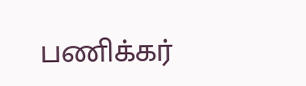பணிக்கர்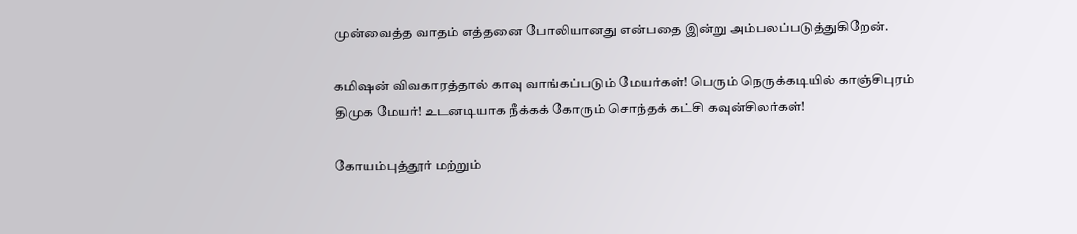முன்வைத்த வாதம் எத்தனை போலியானது என்பதை இன்று அம்பலப்படுத்துகிறேன்.

கமிஷன் விவகாரத்தால் காவு வாங்கப்படும் மேயர்கள்! பெரும் நெருக்கடியில் காஞ்சிபுரம் திமுக மேயர்! உடனடியாக நீக்கக் கோரும் சொந்தக் கட்சி கவுன்சிலர்கள்!

கோயம்புத்தூர் மற்றும்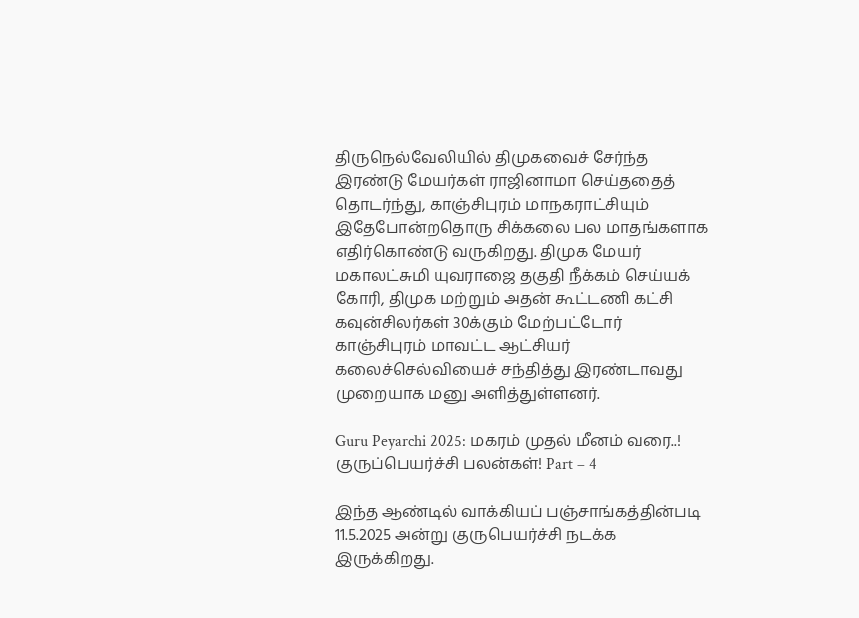திருநெல்வேலியில் திமுகவைச் சேர்ந்த இரண்டு மேயர்கள் ராஜினாமா செய்ததைத் தொடர்ந்து, காஞ்சிபுரம் மாநகராட்சியும் இதேபோன்றதொரு சிக்கலை பல மாதங்களாக எதிர்கொண்டு வருகிறது. திமுக மேயர் மகாலட்சுமி யுவராஜை தகுதி நீக்கம் செய்யக் கோரி, திமுக மற்றும் அதன் கூட்டணி கட்சி கவுன்சிலர்கள் 30க்கும் மேற்பட்டோர் காஞ்சிபுரம் மாவட்ட ஆட்சியர் கலைச்செல்வியைச் சந்தித்து இரண்டாவது முறையாக மனு அளித்துள்ளனர்.

Guru Peyarchi 2025: மகரம் முதல் மீனம் வரை..! குருப்பெயர்ச்சி பலன்கள்! Part – 4

இந்த ஆண்டில் வாக்கியப் பஞ்சாங்கத்தின்படி 11.5.2025 அன்று குருபெயர்ச்சி நடக்க இருக்கிறது.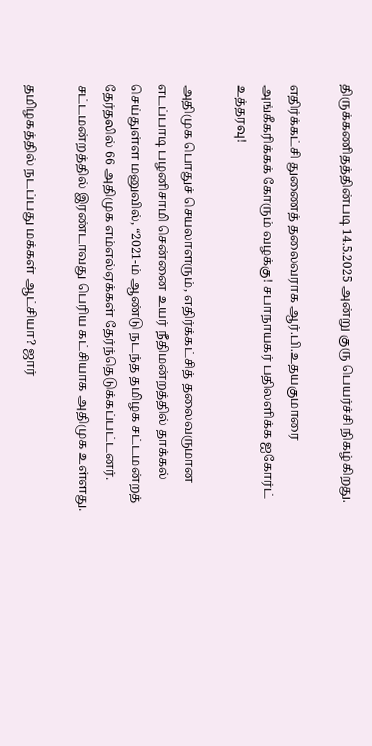திருக்கணிதத்தின்படி 14.5.2025 அன்று குரு பெயர்ச்சி நிகழ்கிறது.

எதிர்க்கட்சி துணைத் தலைவராக ஆர்.பி.உதயகுமாரை அங்கீகரிக்கக் கோரும் வழக்கு! சபாநாயகர் பதிலளிக்க ஐகோர்ட் உத்தரவு!

அதிமுக பொதுச் செயலாளரும், எதிர்க்கட்சித் தலைவருமான எடப்பாடி பழனிசாமி சென்னை உயர் நீதிமன்றத்தில் தாக்கல் செய்துள்ள மனுவில், “2021-ம் ஆண்டு நடந்த தமிழக சட்டமன்றத் தேர்தலில் 66 அதிமுக எம்எல்ஏக்கள் தேர்ந்தெடுக்கப்பட்டனர். சட்டமன்றத்தில் இரண்டாவது பெரிய கட்சியாக அதிமுக உள்ளது.

தமிழகத்தில் நடப்பது மக்கள் ஆட்சியா? ஜார்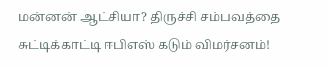மன்னன் ஆட்சியா? திருச்சி சம்பவத்தை சுட்டிக்காட்டி ஈபிஎஸ் கடும் விமர்சனம்!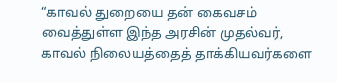“காவல் துறையை தன் கைவசம் வைத்துள்ள இந்த அரசின் முதல்வர், காவல் நிலையத்தைத் தாக்கியவர்களை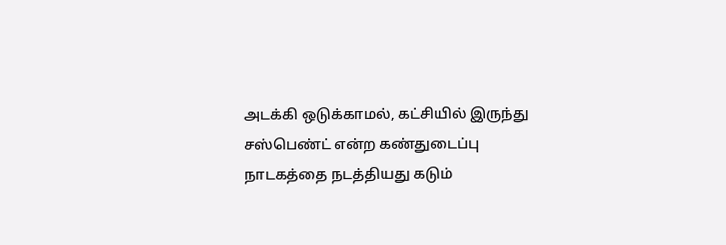அடக்கி ஒடுக்காமல், கட்சியில் இருந்து சஸ்பெண்ட் என்ற கண்துடைப்பு நாடகத்தை நடத்தியது கடும்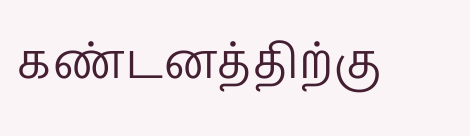கண்டனத்திற்கு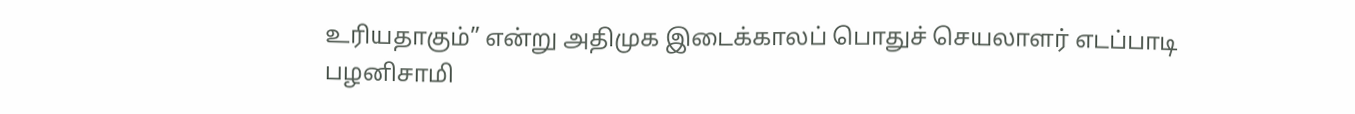உரியதாகும்” என்று அதிமுக இடைக்காலப் பொதுச் செயலாளர் எடப்பாடி பழனிசாமி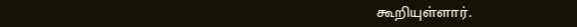கூறியுள்ளார்.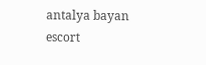antalya bayan escort